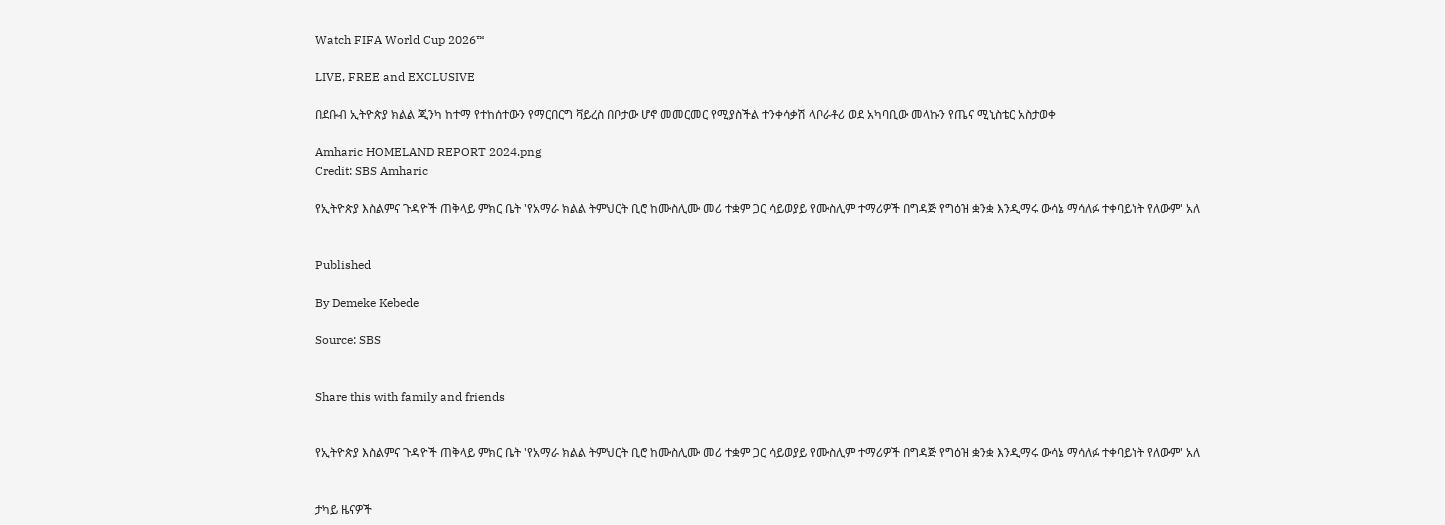Watch FIFA World Cup 2026™

LIVE, FREE and EXCLUSIVE

በደቡብ ኢትዮጵያ ክልል ጂንካ ከተማ የተከሰተውን የማርበርግ ቫይረስ በቦታው ሆኖ መመርመር የሚያስችል ተንቀሳቃሽ ላቦራቶሪ ወደ አካባቢው መላኩን የጤና ሚኒስቴር አስታወቀ

Amharic HOMELAND REPORT 2024.png
Credit: SBS Amharic

የኢትዮጵያ እስልምና ጉዳዮች ጠቅላይ ምክር ቤት 'የአማራ ክልል ትምህርት ቢሮ ከሙስሊሙ መሪ ተቋም ጋር ሳይወያይ የሙስሊም ተማሪዎች በግዳጅ የግዕዝ ቋንቋ እንዲማሩ ውሳኔ ማሳለፉ ተቀባይነት የለውም' አለ


Published

By Demeke Kebede

Source: SBS


Share this with family and friends


የኢትዮጵያ እስልምና ጉዳዮች ጠቅላይ ምክር ቤት 'የአማራ ክልል ትምህርት ቢሮ ከሙስሊሙ መሪ ተቋም ጋር ሳይወያይ የሙስሊም ተማሪዎች በግዳጅ የግዕዝ ቋንቋ እንዲማሩ ውሳኔ ማሳለፉ ተቀባይነት የለውም' አለ


ታካይ ዜናዎች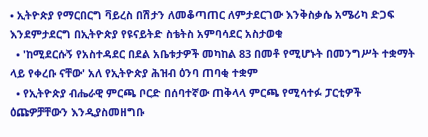• ኢትዮጵያ የማርበርግ ቫይረስ በሽታን ለመቆጣጠር ለምታደርገው እንቅስቃሴ አሜሪካ ድጋፍ እንደምታደርግ በኢትዮጵያ የዩናይትድ ስቴትስ አምባሳደር አስታወቁ
  • 'ከሚደርሱኝ የአስተዳደር በደል አቤቱታዎች መካከል 83 በመቶ የሚሆኑት በመንግሥት ተቋማት ላይ የቀረቡ ናቸው' አለ የኢትዮጵያ ሕዝብ ዕንባ ጠባቂ ተቋም
  • የኢትዮጵያ ብሔራዊ ምርጫ ቦርድ በሰባተኛው ጠቅላላ ምርጫ የሚሳተፉ ፓርቲዎች ዕጩዎቻቸውን እንዲያስመዘግቡ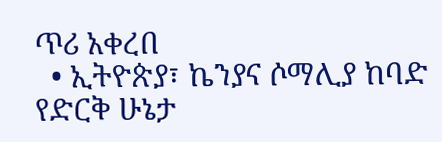ጥሪ አቀረበ
  • ኢትዮጵያ፣ ኬንያና ሶማሊያ ከባድ የድርቅ ሁኔታ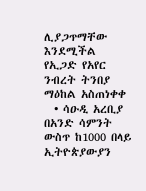ሊያጋጥማቸው እንደሚችል የኢጋድ የአየር ንብረት ትንበያ ማዕከል አስጠነቀቀ
  • ሳዑዲ አረቢያ በአንድ ሳምንት ውስጥ ከ1000 በላይ ኢትዮጵያውያን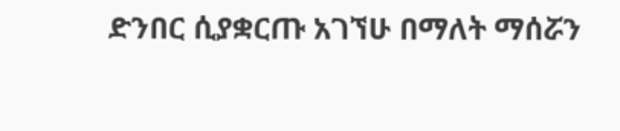ድንበር ሲያቋርጡ አገኘሁ በማለት ማሰሯን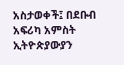አስታወቀች፤ በደቡብ አፍሪካ አምስት ኢትዮጵያውያን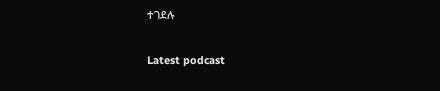ተገደሉ

Latest podcast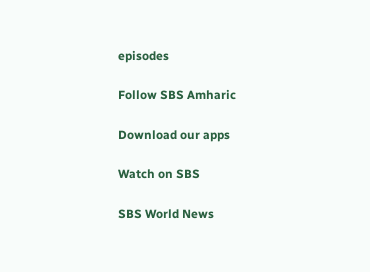episodes

Follow SBS Amharic

Download our apps

Watch on SBS

SBS World News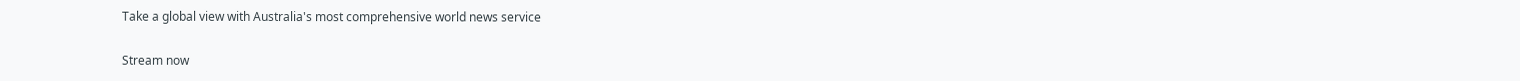Take a global view with Australia's most comprehensive world news service

Stream now